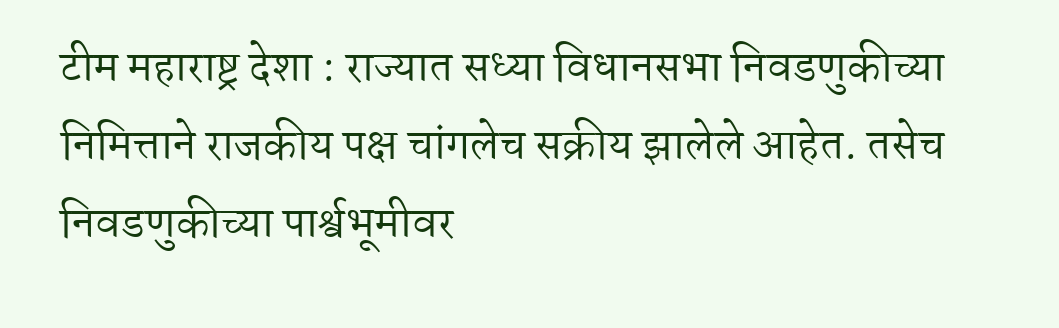टीम महाराष्ट्र देशा : राज्यात सध्या विधानसभा निवडणुकीच्या निमित्ताने राजकीय पक्ष चांगलेच सक्रीय झालेले आहेत. तसेच निवडणुकीच्या पार्श्वभूमीवर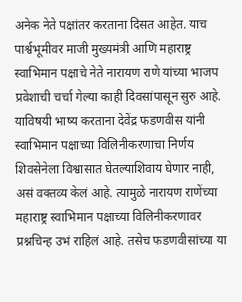अनेक नेते पक्षांतर करताना दिसत आहेत. याच पार्श्वभूमीवर माजी मुख्यमंत्री आणि महाराष्ट्र स्वाभिमान पक्षाचे नेते नारायण राणे यांच्या भाजप प्रवेशाची चर्चा गेल्या काही दिवसांपासून सुरु आहे.
याविषयी भाष्य करताना देवेंद्र फडणवीस यांनी स्वाभिमान पक्षाच्या विलिनीकरणाचा निर्णय शिवसेनेला विश्वासात घेतल्याशिवाय घेणार नाही, असं वक्तव्य केलं आहे. त्यामुळे नारायण राणेंच्या महाराष्ट्र स्वाभिमान पक्षाच्या विलिनीकरणावर प्रश्नचिन्ह उभं राहिलं आहे. तसेच फडणवीसांच्या या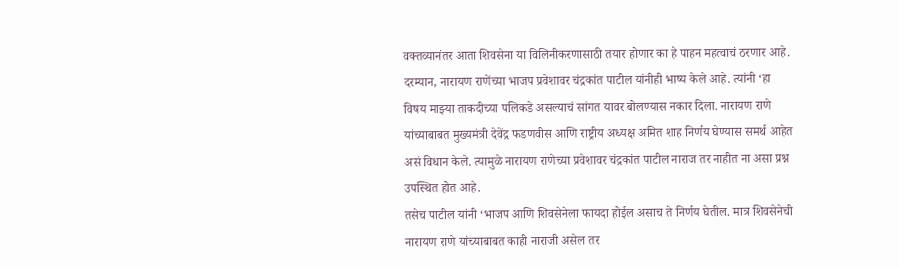वक्तव्यानंतर आता शिवसेना या विलिनीकरणासाठी तयार होणार का हे पाहन महत्वाचं ठरणार आहे.
दरम्यान, नारायण राणेंच्या भाजप प्रवेशावर चंद्रकांत पाटील यांनीही भाष्य केले आहे. त्यांनी ‘हा विषय माझ्या ताकदीच्या पलिकडे असल्याचं सांगत यावर बोलण्यास नकार दिला. नारायण राणे यांच्याबाबत मुख्यमंत्री देवेंद्र फडणवीस आणि राष्ट्रीय अध्यक्ष अमित शाह निर्णय घेण्यास समर्थ आहेत असं विधान केले. त्यामुळे नारायण राणेच्या प्रवेशावर चंद्रकांत पाटील नाराज तर नाहीत ना असा प्रश्न उपस्थित होत आहे.
तसेच पाटील यांनी ‘भाजप आणि शिवसेनेला फायदा होईल असाच ते निर्णय घेतील. मात्र शिवसेनेची नारायण राणे यांच्याबाबत काही नाराजी असेल तर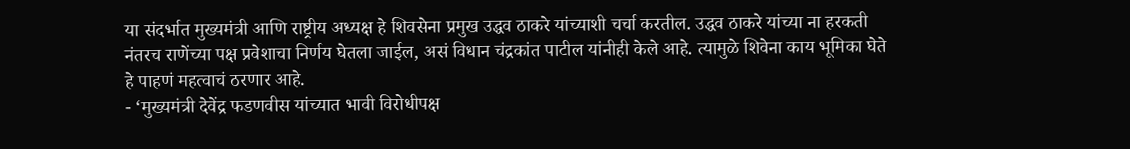या संदर्भात मुख्यमंत्री आणि राष्ट्रीय अध्यक्ष हे शिवसेना प्रमुख उद्धव ठाकरे यांच्याशी चर्चा करतील. उद्धव ठाकरे यांच्या ना हरकती नंतरच राणेंच्या पक्ष प्रवेशाचा निर्णय घेतला जाईल, असं विधान चंद्रकांत पाटील यांनीही केले आहे. त्यामुळे शिवेना काय भूमिका घेते हे पाहणं महत्वाचं ठरणार आहे.
- ‘मुख्यमंत्री देवेंद्र फडणवीस यांच्यात भावी विरोधीपक्ष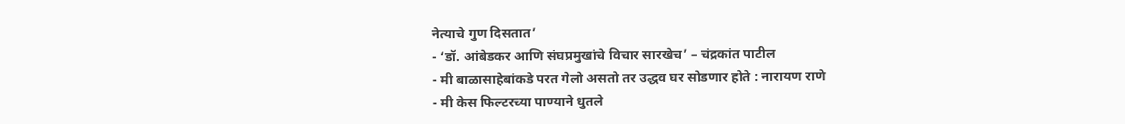नेत्याचे गुण दिसतात’
- ‘डॉ. आंबेडकर आणि संघप्रमुखांचे विचार सारखेच’ – चंद्रकांत पाटील
- मी बाळासाहेबांकडे परत गेलो असतो तर उद्धव घर सोडणार होते : नारायण राणे
- मी केस फिल्टरच्या पाण्याने धुतले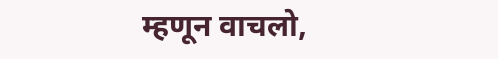म्हणून वाचलो,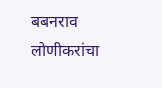बबनराव लोणीकरांचा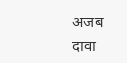अजब दावा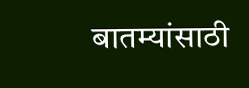बातम्यांसाठी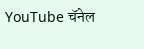YouTube चॅनेल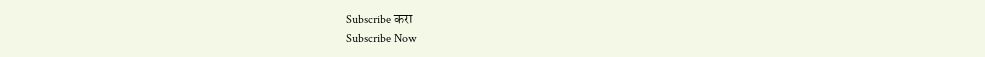Subscribe करा
Subscribe Now